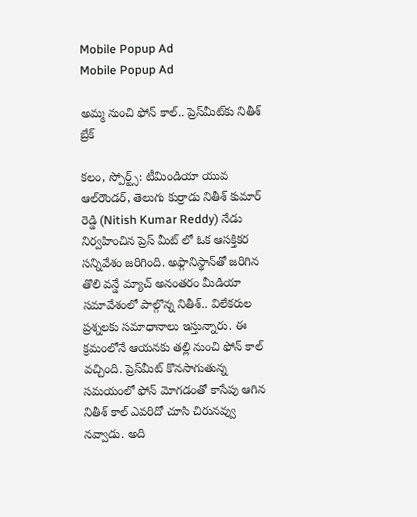Mobile Popup Ad
Mobile Popup Ad

అమ్మ నుంచి ఫోన్ కాల్.. ప్రెస్‌మీట్‌కు నితీశ్‌ బ్రేక్

కలం, స్పోర్ట్స్: టీమిండియా యువ ఆల్‌రౌండర్, తెలుగు కుర్రాడు నితీశ్ కుమార్ రెడ్డి (Nitish Kumar Reddy) నేడు నిర్వహించిన ప్రెస్ మీట్ లో ఓక ఆసక్తికర సన్నివేశం జరిగింది. అఫ్గానిస్థాన్‌తో జరిగిన తొలి వన్డే మ్యాచ్ అనంతరం మీడియా సమావేశంలో పాల్గొన్న నితీశ్‌.. విలేకరుల ప్రశ్నలకు సమాధానాలు ఇస్తున్నారు. ఈ క్రమంలోనే ఆయనకు తల్లి నుంచి ఫోన్ కాల్ వచ్చింది. ప్రెస్‌మీట్ కొనసాగుతున్న సమయంలో ఫోన్ మోగడంతో కాసేపు ఆగిన నితీశ్ కాల్ ఎవరిదో చూసి చిరునవ్వు నవ్వాడు. అది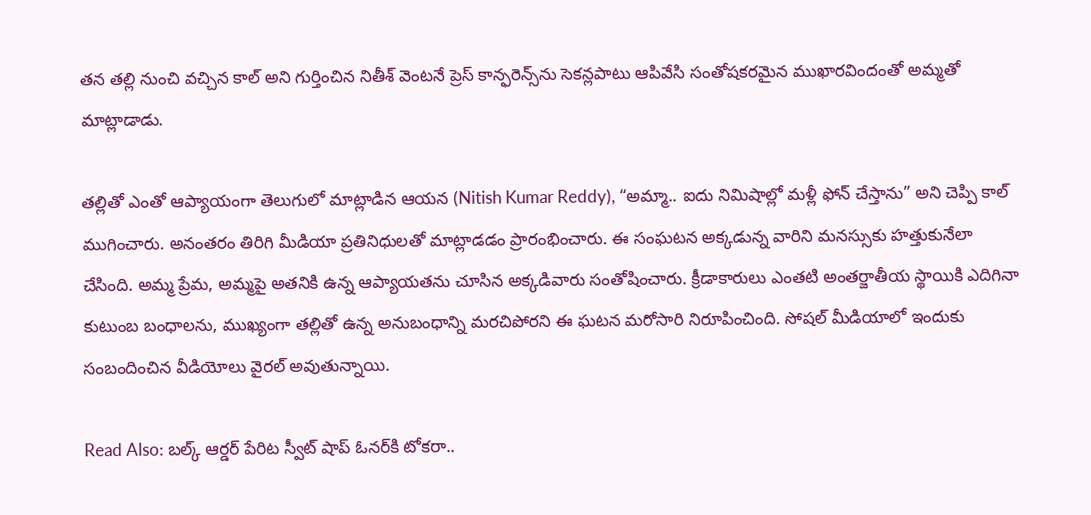తన తల్లి నుంచి వచ్చిన కాల్ అని గుర్తించిన నితీశ్ వెంటనే ప్రెస్ కాన్ఫరెన్స్‌ను సెకన్లపాటు ఆపివేసి సంతోషకరమైన ముఖారవిందంతో అమ్మతో మాట్లాడాడు.

తల్లితో ఎంతో ఆప్యాయంగా తెలుగులో మాట్లాడిన ఆయన (Nitish Kumar Reddy), “అమ్మా.. ఐదు నిమిషాల్లో మళ్లీ ఫోన్ చేస్తాను” అని చెప్పి కాల్ ముగించారు. అనంతరం తిరిగి మీడియా ప్రతినిధులతో మాట్లాడడం ప్రారంభించారు. ఈ సంఘటన అక్కడున్న వారిని మనస్సుకు హత్తుకునేలా చేసింది. అమ్మ ప్రేమ, అమ్మపై అతనికి ఉన్న ఆప్యాయతను చూసిన అక్కడివారు సంతోషించారు. క్రీడాకారులు ఎంతటి అంతర్జాతీయ స్థాయికి ఎదిగినా కుటుంబ బంధాలను, ముఖ్యంగా తల్లితో ఉన్న అనుబంధాన్ని మరచిపోరని ఈ ఘటన మరోసారి నిరూపించింది. సోషల్ మీడియాలో ఇందుకు సంబందించిన వీడియోలు వైరల్ అవుతున్నాయి.

Read Also: బల్క్ ఆర్డర్ పేరిట స్వీట్ షాప్ ఓనర్‌కి టోకరా..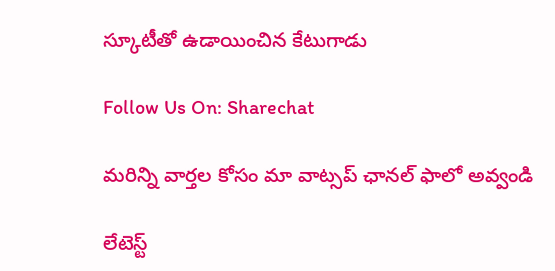స్కూటీతో ఉడాయించిన కేటుగాడు

Follow Us On: Sharechat

మ‌రిన్ని వార్త‌ల కోసం మా వాట్స‌ప్ ఛాన‌ల్ ఫాలో అవ్వండి

లేటెస్ట్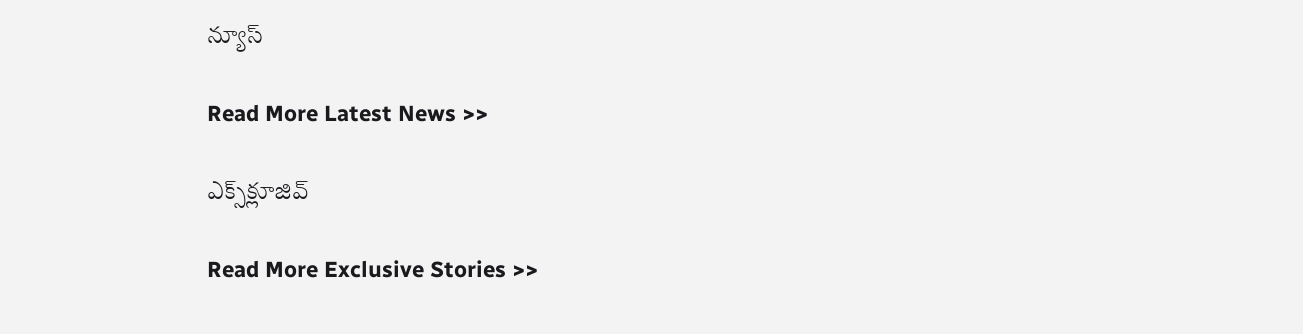న్యూస్‌

Read More Latest News >>

ఎక్స్‌క్లూజివ్‌

Read More Exclusive Stories >>